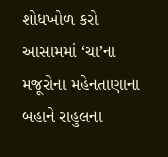શોધખોળ કરો
આસામમાં ‘ચા’ના મજૂરોના મહેનતાણાના બહાને રાહુલના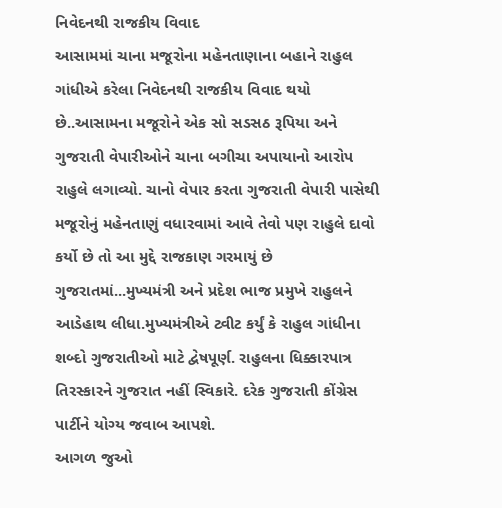નિવેદનથી રાજકીય વિવાદ
આસામમાં ચાના મજૂરોના મહેનતાણાના બહાને રાહુલ ગાંધીએ કરેલા નિવેદનથી રાજકીય વિવાદ થયો છે..આસામના મજૂરોને એક સો સડસઠ રૂપિયા અને ગુજરાતી વેપારીઓને ચાના બગીચા અપાયાનો આરોપ રાહુલે લગાવ્યો. ચાનો વેપાર કરતા ગુજરાતી વેપારી પાસેથી મજૂરોનું મહેનતાણું વધારવામાં આવે તેવો પણ રાહુલે દાવો કર્યો છે તો આ મુદ્દે રાજકાણ ગરમાયું છે ગુજરાતમાં...મુખ્યમંત્રી અને પ્રદેશ ભાજ પ્રમુખે રાહુલને આડેહાથ લીધા.મુખ્યમંત્રીએ ટ્વીટ કર્યું કે રાહુલ ગાંધીના શબ્દો ગુજરાતીઓ માટે દ્વેષપૂર્ણ. રાહુલના ધિક્કારપાત્ર તિરસ્કારને ગુજરાત નહીં સ્વિકારે. દરેક ગુજરાતી કોંગ્રેસ પાર્ટીને યોગ્ય જવાબ આપશે.
આગળ જુઓ